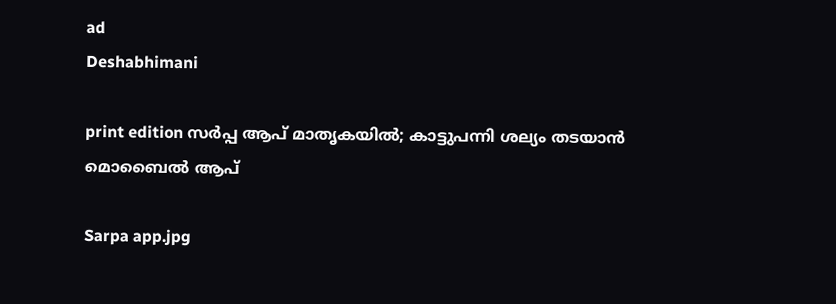ad
Deshabhimani

print edition സർപ്പ ആപ്‌ മാതൃകയിൽ; കാട്ടുപന്നി ശല്യം തടയാൻ
മൊബൈൽ ആപ്

Sarpa app.jpg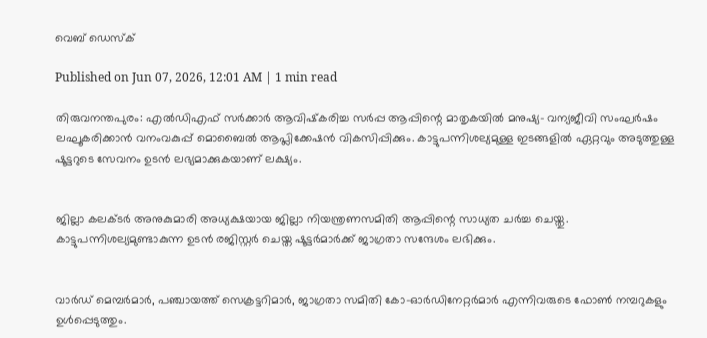വെബ് ഡെസ്ക്

Published on Jun 07, 2026, 12:01 AM | 1 min read

തിരുവനന്തപുരം: എൽഡിഎഫ്‌ സർക്കാർ ആവിഷ്‌കരിച്ച സർപ്പ ആപ്പിന്റെ മാതൃകയിൽ മനുഷ്യ– വന്യജീവി സംഘർഷം ലഘൂകരിക്കാൻ വനംവകുപ്പ് മൊബൈൽ ആപ്ലിക്കേഷൻ വികസിപ്പിക്കും. കാട്ടുപന്നിശല്യമുള്ള ഇടങ്ങളിൽ ഏറ്റവും അടുത്തുള്ള ഷൂട്ടറുടെ സേവനം ഉടൻ ലഭ്യമാക്കുകയാണ് ലക്ഷ്യം.


ജില്ലാ കലക്ടർ അനുകുമാരി അധ്യക്ഷയായ ജില്ലാ നിയന്ത്രണസമിതി ആപ്പിന്റെ സാധ്യത ചർച്ച ചെയ്തു. കാട്ടുപന്നിശല്യമുണ്ടാകുന്ന ഉടൻ രജിസ്റ്റർ ചെയ്ത ഷൂട്ടർമാർക്ക് ജാഗ്രതാ സന്ദേശം ലഭിക്കും.


വാർഡ് മെമ്പർമാർ, പഞ്ചായത്ത് സെക്രട്ടറിമാർ, ജാഗ്രതാ സമിതി കോ–ഓർഡിനേറ്റർമാർ എന്നിവരുടെ ഫോൺ നമ്പറുകളും ഉൾപ്പെടുത്തും.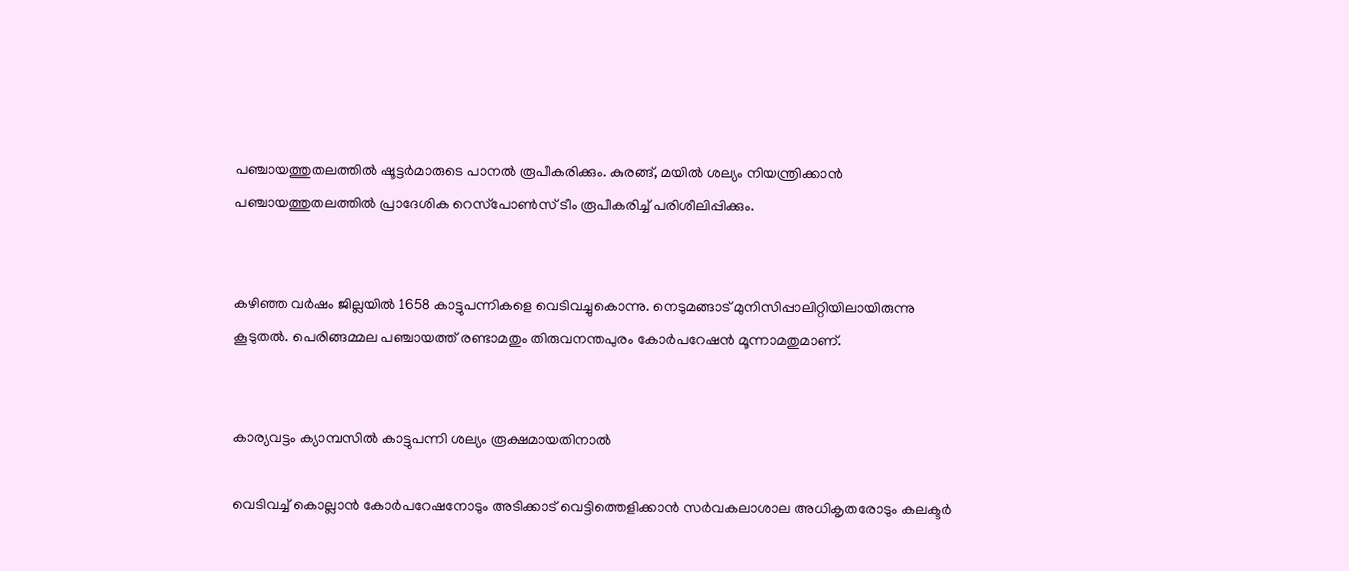പഞ്ചായത്തുതലത്തിൽ ഷൂട്ടർമാരുടെ പാനൽ രൂപീകരിക്കും. കുരങ്ങ്, മയിൽ ശല്യം നിയന്ത്രിക്കാൻ പഞ്ചായത്തുതലത്തിൽ പ്രാദേശിക റെസ്‌പോൺസ് ടീം രൂപീകരിച്ച് പരിശീലിപ്പിക്കും.


കഴിഞ്ഞ വർഷം ജില്ലയിൽ 1658 കാട്ടുപന്നികളെ വെടിവച്ചുകൊന്നു. നെടുമങ്ങാട് മുനിസിപ്പാലിറ്റിയിലായിരുന്നു കൂടുതൽ. പെരിങ്ങമ്മല പഞ്ചായത്ത് രണ്ടാമതും തിരുവനന്തപുരം കോർപറേഷൻ മൂന്നാമതുമാണ്.


കാര്യവട്ടം ക്യാമ്പസിൽ കാട്ടുപന്നി ശല്യം രൂക്ഷമായതിനാൽ

വെടിവച്ച് കൊല്ലാൻ കോർപറേഷനോടും അടിക്കാട്‌ വെട്ടിത്തെളിക്കാൻ സർവകലാശാല അധികൃതരോടും കലക്ടർ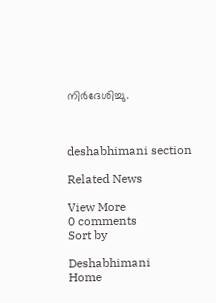നിർദേശിച്ചു.



deshabhimani section

Related News

View More
0 comments
Sort by

Deshabhimani
Home